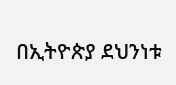በኢትዮጵያ ደህንነቱ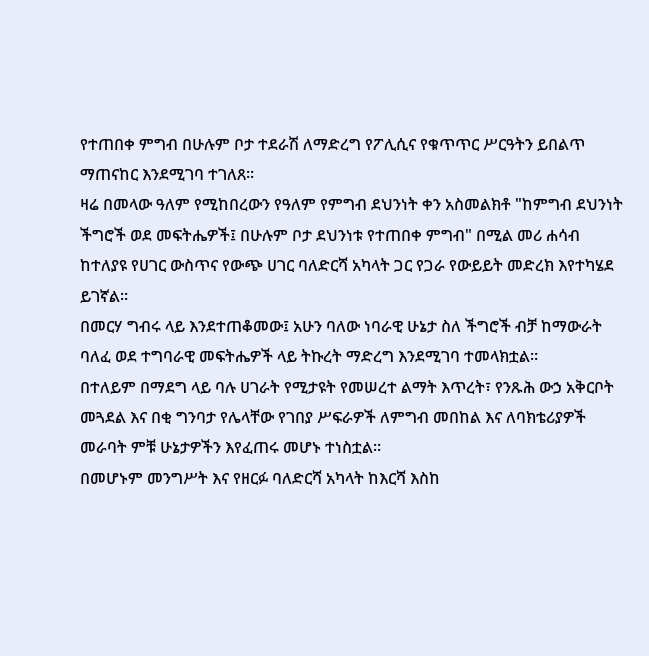የተጠበቀ ምግብ በሁሉም ቦታ ተደራሽ ለማድረግ የፖሊሲና የቁጥጥር ሥርዓትን ይበልጥ ማጠናከር እንደሚገባ ተገለጸ።
ዛሬ በመላው ዓለም የሚከበረውን የዓለም የምግብ ደህንነት ቀን አስመልክቶ "ከምግብ ደህንነት ችግሮች ወደ መፍትሔዎች፤ በሁሉም ቦታ ደህንነቱ የተጠበቀ ምግብ" በሚል መሪ ሐሳብ ከተለያዩ የሀገር ውስጥና የውጭ ሀገር ባለድርሻ አካላት ጋር የጋራ የውይይት መድረክ እየተካሄደ ይገኛል።
በመርሃ ግብሩ ላይ እንደተጠቆመው፤ አሁን ባለው ነባራዊ ሁኔታ ስለ ችግሮች ብቻ ከማውራት ባለፈ ወደ ተግባራዊ መፍትሔዎች ላይ ትኩረት ማድረግ እንደሚገባ ተመላክቷል።
በተለይም በማደግ ላይ ባሉ ሀገራት የሚታዩት የመሠረተ ልማት እጥረት፣ የንጹሕ ውኃ አቅርቦት መጓደል እና በቂ ግንባታ የሌላቸው የገበያ ሥፍራዎች ለምግብ መበከል እና ለባክቴሪያዎች መራባት ምቹ ሁኔታዎችን እየፈጠሩ መሆኑ ተነስቷል።
በመሆኑም መንግሥት እና የዘርፉ ባለድርሻ አካላት ከእርሻ እስከ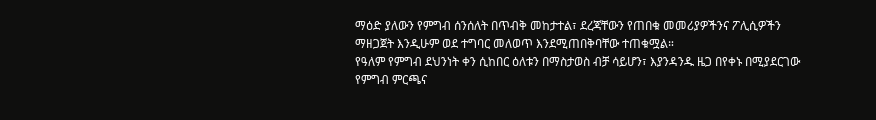ማዕድ ያለውን የምግብ ሰንሰለት በጥብቅ መከታተል፣ ደረጃቸውን የጠበቁ መመሪያዎችንና ፖሊሲዎችን ማዘጋጀት እንዲሁም ወደ ተግባር መለወጥ እንደሚጠበቅባቸው ተጠቁሟል።
የዓለም የምግብ ደህንነት ቀን ሲከበር ዕለቱን በማስታወስ ብቻ ሳይሆን፣ እያንዳንዱ ዜጋ በየቀኑ በሚያደርገው የምግብ ምርጫና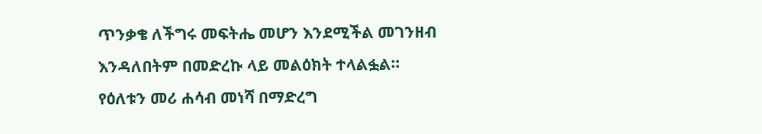ጥንቃቄ ለችግሩ መፍትሔ መሆን እንደሚችል መገንዘብ እንዳለበትም በመድረኩ ላይ መልዕክት ተላልፏል።
የዕለቱን መሪ ሐሳብ መነሻ በማድረግ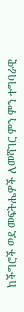ከችግሮች ወደ መፍትሔዎች ለመሻገር ምን ምን ተግባራዊ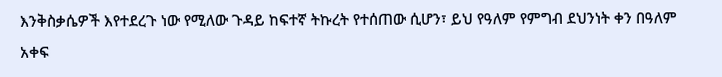እንቅስቃሴዎች እየተደረጉ ነው የሚለው ጉዳይ ከፍተኛ ትኩረት የተሰጠው ሲሆን፣ ይህ የዓለም የምግብ ደህንነት ቀን በዓለም አቀፍ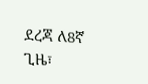ደረጃ ለ8ኛ ጊዜ፣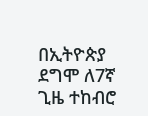በኢትዮጵያ ደግሞ ለ7ኛ ጊዜ ተከብሮ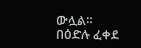ውሏል።
በዕድሉ ፈቀደ